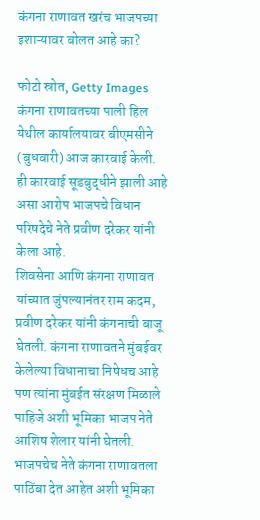कंगना राणावत खरंच भाजपच्या इशाऱ्यावर बोलत आहे का?

फोटो स्रोत, Getty Images
कंगना राणावतच्या पाली हिल येथील कार्यालयावर बीएमसीने (बुधवारी) आज कारवाई केली. ही कारवाई सूडबुद्धीने झाली आहे असा आरोप भाजपचे विधान परिषदेचे नेते प्रवीण दरेकर यांनी केला आहे.
शिवसेना आणि कंगना राणावत यांच्यात जुंपल्यानंतर राम कदम, प्रवीण दरेकर यांनी कंगनाची बाजू घेतली. कंगना राणावतने मुंबईवर केलेल्या विधानाचा निषेधच आहे पण त्यांना मुंबईत संरक्षण मिळाले पाहिजे अशी भूमिका भाजप नेते आशिष शेलार यांनी घेतली.
भाजपचेच नेते कंगना राणावतला पाठिंबा देत आहेत अशी भूमिका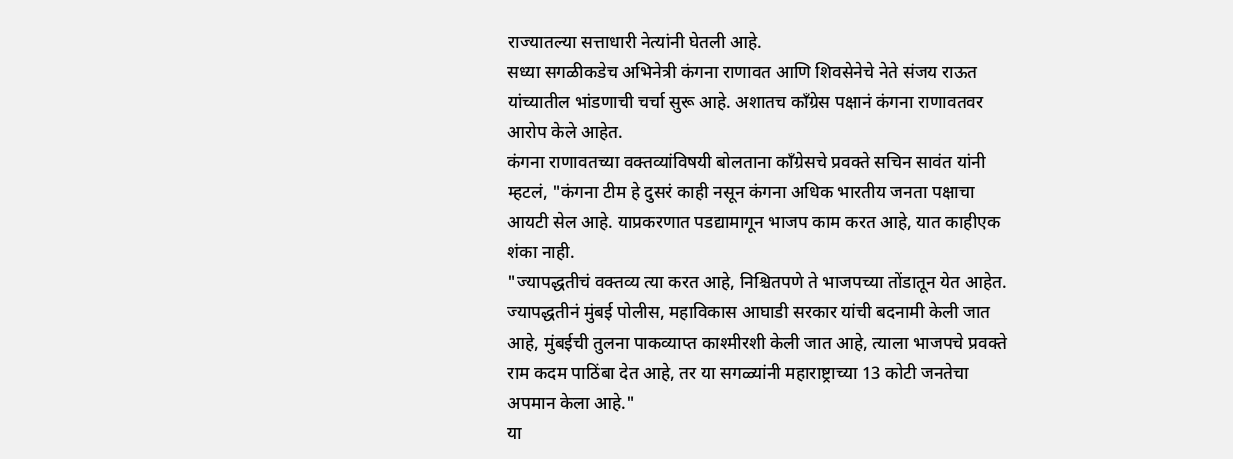राज्यातल्या सत्ताधारी नेत्यांनी घेतली आहे.
सध्या सगळीकडेच अभिनेत्री कंगना राणावत आणि शिवसेनेचे नेते संजय राऊत यांच्यातील भांडणाची चर्चा सुरू आहे. अशातच काँग्रेस पक्षानं कंगना राणावतवर आरोप केले आहेत.
कंगना राणावतच्या वक्तव्यांविषयी बोलताना काँग्रेसचे प्रवक्ते सचिन सावंत यांनी म्हटलं, "कंगना टीम हे दुसरं काही नसून कंगना अधिक भारतीय जनता पक्षाचा आयटी सेल आहे. याप्रकरणात पडद्यामागून भाजप काम करत आहे, यात काहीएक शंका नाही.
"ज्यापद्धतीचं वक्तव्य त्या करत आहे, निश्चितपणे ते भाजपच्या तोंडातून येत आहेत. ज्यापद्धतीनं मुंबई पोलीस, महाविकास आघाडी सरकार यांची बदनामी केली जात आहे, मुंबईची तुलना पाकव्याप्त काश्मीरशी केली जात आहे, त्याला भाजपचे प्रवक्ते राम कदम पाठिंबा देत आहे, तर या सगळ्यांनी महाराष्ट्राच्या 13 कोटी जनतेचा अपमान केला आहे."
या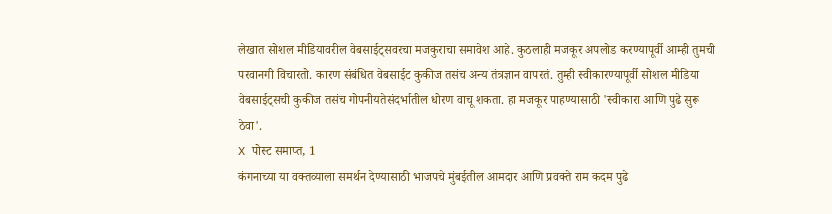लेखात सोशल मीडियावरील वेबसाईट्सवरचा मजकुराचा समावेश आहे. कुठलाही मजकूर अपलोड करण्यापूर्वी आम्ही तुमची परवानगी विचारतो. कारण संबंधित वेबसाईट कुकीज तसंच अन्य तंत्रज्ञान वापरतं. तुम्ही स्वीकारण्यापूर्वी सोशल मीडिया वेबसाईट्सची कुकीज तसंच गोपनीयतेसंदर्भातील धोरण वाचू शकता. हा मजकूर पाहण्यासाठी 'स्वीकारा आणि पुढे सुरू ठेवा'.
X पोस्ट समाप्त, 1
कंगनाच्या या वक्तव्याला समर्थन देण्यासाठी भाजपचे मुंबईतील आमदार आणि प्रवक्ते राम कदम पुढे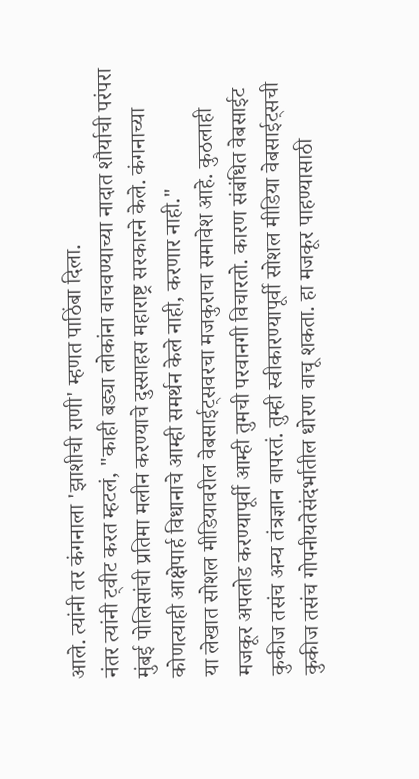आले. त्यांनी तर कंगनाला 'झाशीची राणी' म्हणत पाठिंबा दिला.
नंतर त्यांनी ट्वीट करत म्हटलं, "काही बड्या लोकांना वाचवण्याच्या नादात शौर्याची परंपरा मुंबई पोलिसांची प्रतिमा मलीन करण्याचे दुस्साहस महाराष्ट्र सरकारने केले. कंगनाच्या कोणत्याही आक्षेपार्ह विधानाचे आम्ही समर्थन केले नाही, करणार नाही."
या लेखात सोशल मीडियावरील वेबसाईट्सवरचा मजकुराचा समावेश आहे. कुठलाही मजकूर अपलोड करण्यापूर्वी आम्ही तुमची परवानगी विचारतो. कारण संबंधित वेबसाईट कुकीज तसंच अन्य तंत्रज्ञान वापरतं. तुम्ही स्वीकारण्यापूर्वी सोशल मीडिया वेबसाईट्सची कुकीज तसंच गोपनीयतेसंदर्भातील धोरण वाचू शकता. हा मजकूर पाहण्यासाठी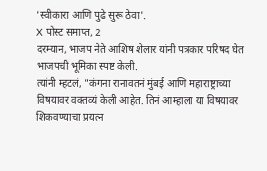'स्वीकारा आणि पुढे सुरू ठेवा'.
X पोस्ट समाप्त, 2
दरम्यान, भाजप नेते आशिष शेलार यांनी पत्रकार परिषद घेत भाजपची भूमिका स्पष्ट केली.
त्यांनी म्हटलं, "कंगना रानावतनं मुंबई आणि महाराष्ट्राच्या विषयावर वक्तव्यं केली आहेत. तिनं आम्हाला या विषयावर शिकवण्याचा प्रयत्न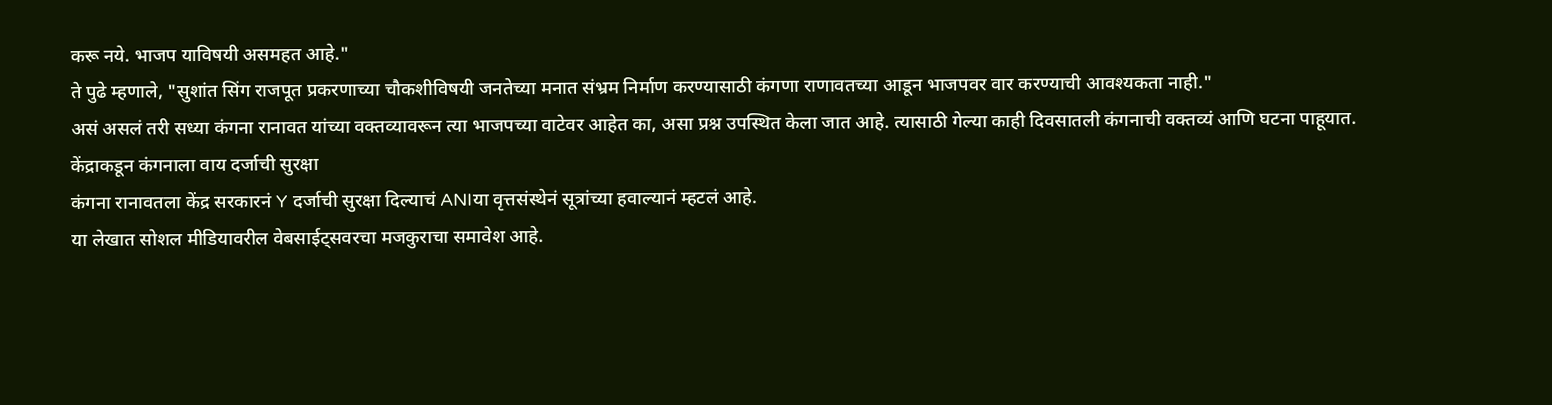करू नये. भाजप याविषयी असमहत आहे."
ते पुढे म्हणाले, "सुशांत सिंग राजपूत प्रकरणाच्या चौकशीविषयी जनतेच्या मनात संभ्रम निर्माण करण्यासाठी कंगणा राणावतच्या आडून भाजपवर वार करण्याची आवश्यकता नाही."
असं असलं तरी सध्या कंगना रानावत यांच्या वक्तव्यावरून त्या भाजपच्या वाटेवर आहेत का, असा प्रश्न उपस्थित केला जात आहे. त्यासाठी गेल्या काही दिवसातली कंगनाची वक्तव्यं आणि घटना पाहूयात.
केंद्राकडून कंगनाला वाय दर्जाची सुरक्षा
कंगना रानावतला केंद्र सरकारनं Y दर्जाची सुरक्षा दिल्याचं ANIया वृत्तसंस्थेनं सूत्रांच्या हवाल्यानं म्हटलं आहे.
या लेखात सोशल मीडियावरील वेबसाईट्सवरचा मजकुराचा समावेश आहे.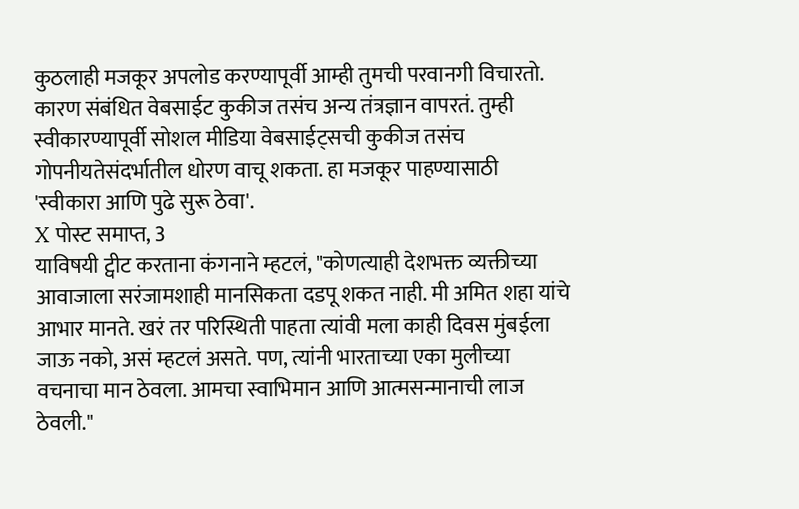कुठलाही मजकूर अपलोड करण्यापूर्वी आम्ही तुमची परवानगी विचारतो. कारण संबंधित वेबसाईट कुकीज तसंच अन्य तंत्रज्ञान वापरतं. तुम्ही स्वीकारण्यापूर्वी सोशल मीडिया वेबसाईट्सची कुकीज तसंच गोपनीयतेसंदर्भातील धोरण वाचू शकता. हा मजकूर पाहण्यासाठी 'स्वीकारा आणि पुढे सुरू ठेवा'.
X पोस्ट समाप्त, 3
याविषयी ट्वीट करताना कंगनाने म्हटलं, "कोणत्याही देशभक्त व्यक्तीच्या आवाजाला सरंजामशाही मानसिकता दडपू शकत नाही. मी अमित शहा यांचे आभार मानते. खरं तर परिस्थिती पाहता त्यांवी मला काही दिवस मुंबईला जाऊ नको, असं म्हटलं असते. पण, त्यांनी भारताच्या एका मुलीच्या वचनाचा मान ठेवला. आमचा स्वाभिमान आणि आत्मसन्मानाची लाज ठेवली."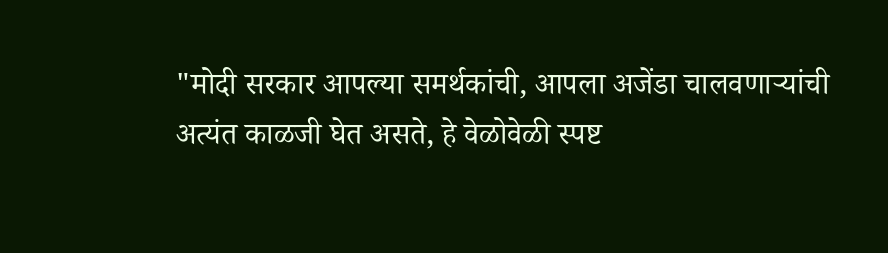"मोदी सरकार आपल्या समर्थकांची, आपला अजेंडा चालवणाऱ्यांची अत्यंत काळजी घेत असते, हे वेळोवेळी स्पष्ट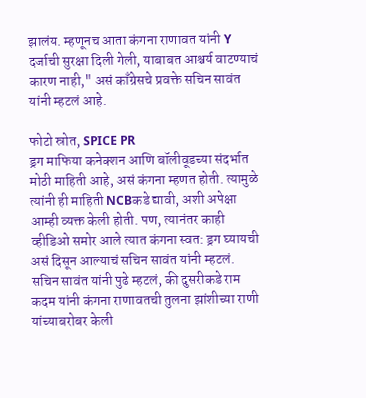झालंय. म्हणूनच आता कंगना राणावत यांनी Y दर्जाची सुरक्षा दिली गेली, याबाबत आश्चर्य वाटण्याचं कारण नाही," असं काँग्रेसचे प्रवक्ते सचिन सावंत यांनी म्हटलं आहे.

फोटो स्रोत, SPICE PR
ड्रग माफिया कनेक्शन आणि बॉलीवूडच्या संदर्भात मोठी माहिती आहे, असं कंगना म्हणत होती. त्यामुळे त्यांनी ही माहिती NCBकडे द्यावी, अशी अपेक्षा आम्ही व्यक्त केली होती. पण, त्यानंतर काही व्हीडिओ समोर आले त्यात कंगना स्वत: ड्रग घ्यायची असं दिसून आल्याचं सचिन सावंत यांनी म्हटलं.
सचिन सावंत यांनी पुढे म्हटलं, की दुसरीकडे राम कदम यांनी कंगना राणावतची तुलना झांशीच्या राणी यांच्याबरोबर केली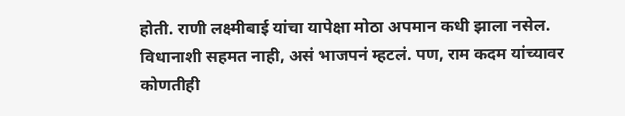होती. राणी लक्ष्मीबाई यांचा यापेक्षा मोठा अपमान कधी झाला नसेल. विधानाशी सहमत नाही, असं भाजपनं म्हटलं. पण, राम कदम यांच्यावर कोणतीही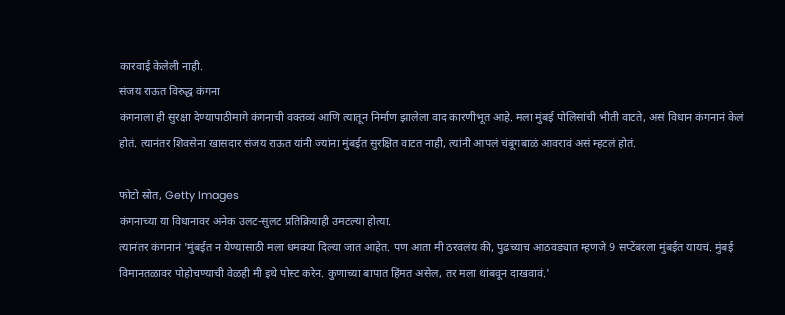कारवाई केलेली नाही.
संजय राऊत विरुद्ध कंगना
कंगनाला ही सुरक्षा देण्यापाठीमागे कंगनाची वक्तव्यं आणि त्यातून निर्माण झालेला वाद कारणीभूत आहे. मला मुंबई पोलिसांची भीती वाटते, असं विधान कंगनानं केलं होतं. त्यानंतर शिवसेना खासदार संजय राऊत यांनी ज्यांना मुंबईत सुरक्षित वाटत नाही, त्यांनी आपलं चंबूगबाळं आवरावं असं म्हटलं होतं.

फोटो स्रोत, Getty Images
कंगनाच्या या विधानावर अनेक उलट-सुलट प्रतिक्रियाही उमटल्या होत्या.
त्यानंतर कंगनानं 'मुंबईत न येण्यासाठी मला धमक्या दिल्या जात आहेत. पण आता मी ठरवलंय की, पुढच्याच आठवड्यात म्हणजे 9 सप्टेंबरला मुंबईत यायचं. मुंबई विमानतळावर पोहोचण्याची वेळही मी इथे पोस्ट करेन. कुणाच्या बापात हिंमत असेल, तर मला थांबवून दाखवावं.'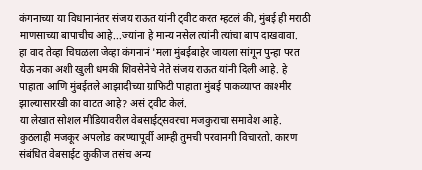कंगनाच्या या विधानानंतर संजय राऊत यांनी ट्वीट करत म्हटलं की, मुंबई ही मराठी माणसाच्या बापाचीच आहे...ज्यांना हे मान्य नसेल त्यांनी त्यांचा बाप दाखवावा.
हा वाद तेव्हा चिघळला जेव्हा कंगनानं 'मला मुंबईबाहेर जायला सांगून पुन्हा परत येऊ नका अशी खुली धमकी शिवसेनेचे नेते संजय राऊत यांनी दिली आहे. हे पाहाता आणि मुंबईतले आझादीच्या ग्राफिटी पाहाता मुंबई पाकव्याप्त काश्मीर झाल्यासारखी का वाटत आहे? असं ट्वीट केलं.
या लेखात सोशल मीडियावरील वेबसाईट्सवरचा मजकुराचा समावेश आहे. कुठलाही मजकूर अपलोड करण्यापूर्वी आम्ही तुमची परवानगी विचारतो. कारण संबंधित वेबसाईट कुकीज तसंच अन्य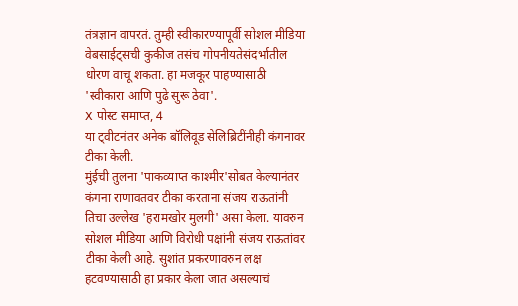तंत्रज्ञान वापरतं. तुम्ही स्वीकारण्यापूर्वी सोशल मीडिया वेबसाईट्सची कुकीज तसंच गोपनीयतेसंदर्भातील धोरण वाचू शकता. हा मजकूर पाहण्यासाठी 'स्वीकारा आणि पुढे सुरू ठेवा'.
X पोस्ट समाप्त, 4
या ट्वीटनंतर अनेक बॉलिवूड सेलिब्रिटींनीही कंगनावर टीका केली.
मुंईची तुलना 'पाकव्याप्त काश्मीर'सोबत केल्यानंतर कंगना राणावतवर टीका करताना संजय राऊतांनी तिचा उल्लेख 'हरामखोर मुलगी' असा केला. यावरुन सोशल मीडिया आणि विरोधी पक्षांनी संजय राऊतांवर टीका केली आहे. सुशांत प्रकरणावरुन लक्ष हटवण्यासाठी हा प्रकार केला जात असल्याचं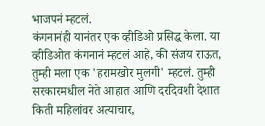भाजपनं म्हटलं.
कंगनानंही यानंतर एक व्हीडिओ प्रसिद्ध केला. या व्हीडिओत कंगनानं म्हटलं आहे, की संजय राऊत, तुम्ही मला एक 'हरामखोर मुलगी' म्हटलं. तुम्ही सरकारमधील नेते आहात आणि दरदिवशी देशात किती महिलांवर अत्याचार,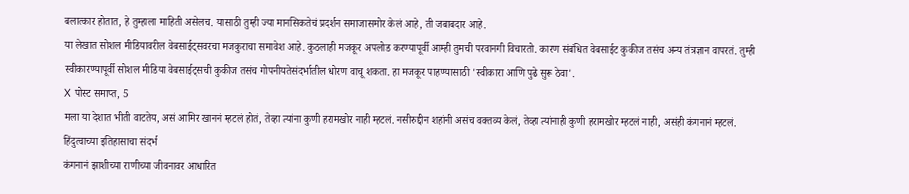बलात्कार होतात, हे तुम्हाला माहिती असेलच. यासाठी तुम्ही ज्या मानसिकतेचं प्रदर्शन समाजासमोर केलं आहे, ती जबाबदार आहे.
या लेखात सोशल मीडियावरील वेबसाईट्सवरचा मजकुराचा समावेश आहे. कुठलाही मजकूर अपलोड करण्यापूर्वी आम्ही तुमची परवानगी विचारतो. कारण संबंधित वेबसाईट कुकीज तसंच अन्य तंत्रज्ञान वापरतं. तुम्ही स्वीकारण्यापूर्वी सोशल मीडिया वेबसाईट्सची कुकीज तसंच गोपनीयतेसंदर्भातील धोरण वाचू शकता. हा मजकूर पाहण्यासाठी 'स्वीकारा आणि पुढे सुरू ठेवा'.
X पोस्ट समाप्त, 5
मला या देशात भीती वाटतेय, असं आमिर खाननं म्हटलं होतं, तेव्हा त्यांना कुणी हरामखोर नाही म्हटलं. नसीरुद्दीन शहांनी असंच वक्तव्य केलं, तेव्हा त्यांनाही कुणी हरामखोर म्हटलं नाही, असंही कंगनानं म्हटलं.
हिंदुत्वाच्या इतिहासाचा संदर्भ
कंगनानं झाशीच्या राणीच्या जीवनावर आधारित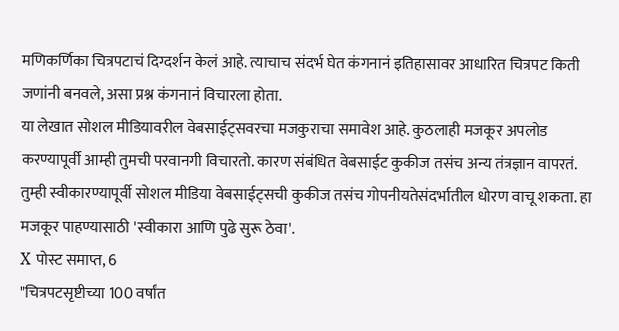मणिकर्णिका चित्रपटाचं दिग्दर्शन केलं आहे. त्याचाच संदर्भ घेत कंगनानं इतिहासावर आधारित चित्रपट किती जणांनी बनवले, असा प्रश्न कंगनानं विचारला होता.
या लेखात सोशल मीडियावरील वेबसाईट्सवरचा मजकुराचा समावेश आहे. कुठलाही मजकूर अपलोड करण्यापूर्वी आम्ही तुमची परवानगी विचारतो. कारण संबंधित वेबसाईट कुकीज तसंच अन्य तंत्रज्ञान वापरतं. तुम्ही स्वीकारण्यापूर्वी सोशल मीडिया वेबसाईट्सची कुकीज तसंच गोपनीयतेसंदर्भातील धोरण वाचू शकता. हा मजकूर पाहण्यासाठी 'स्वीकारा आणि पुढे सुरू ठेवा'.
X पोस्ट समाप्त, 6
"चित्रपटसृष्टीच्या 100 वर्षांत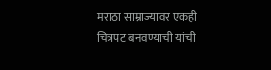मराठा साम्राज्यावर एकही चित्रपट बनवण्याची यांची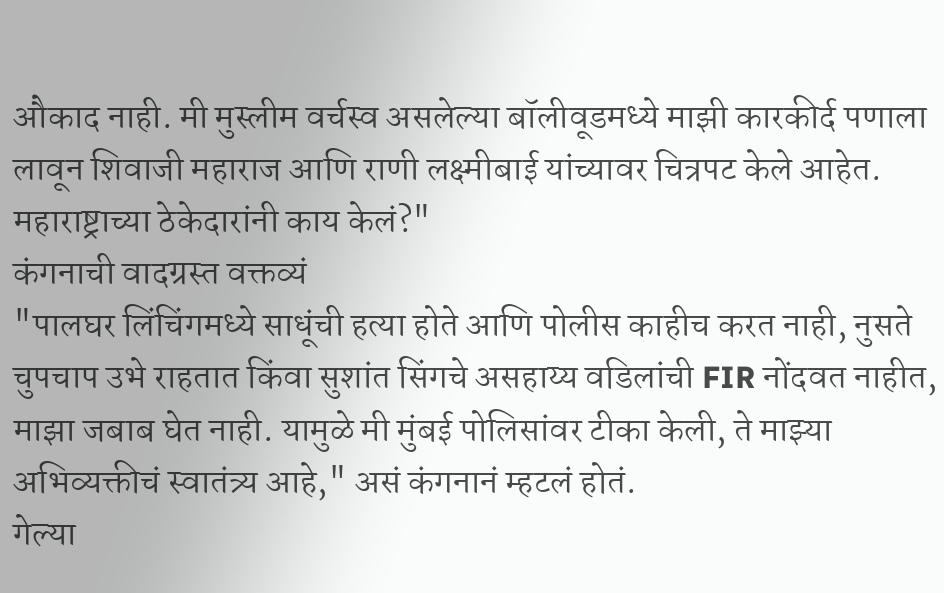औकाद नाही. मी मुस्लीम वर्चस्व असलेल्या बॉलीवूडमध्ये माझी कारकीर्द पणाला लावून शिवाजी महाराज आणि राणी लक्ष्मीबाई यांच्यावर चित्रपट केले आहेत. महाराष्ट्राच्या ठेकेदारांनी काय केलं?"
कंगनाची वादग्रस्त वक्तव्यं
"पालघर लिंचिंगमध्ये साधूंची हत्या होते आणि पोलीस काहीच करत नाही, नुसते चुपचाप उभे राहतात किंवा सुशांत सिंगचे असहाय्य वडिलांची FIR नोंदवत नाहीत, माझा जबाब घेत नाही. यामुळे मी मुंबई पोलिसांवर टीका केली, ते माझ्या अभिव्यक्तीचं स्वातंत्र्य आहे," असं कंगनानं म्हटलं होतं.
गेल्या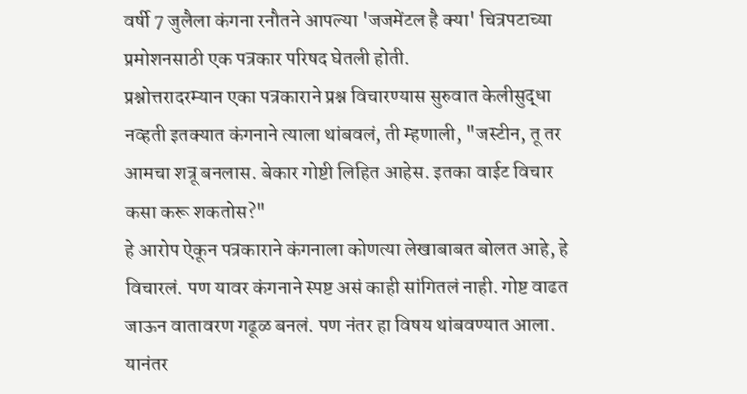वर्षी 7 जुलैला कंगना रनौतने आपल्या 'जजमेंटल है क्या' चित्रपटाच्या प्रमोशनसाठी एक पत्रकार परिषद घेतली होती.
प्रश्नोत्तरादरम्यान एका पत्रकाराने प्रश्न विचारण्यास सुरुवात केलीसुद्धा नव्हती इतक्यात कंगनाने त्याला थांबवलं, ती म्हणाली, "जस्टीन, तू तर आमचा शत्रू बनलास. बेकार गोष्टी लिहित आहेस. इतका वाईट विचार कसा करू शकतोस?"
हे आरोप ऐकून पत्रकाराने कंगनाला कोणत्या लेखाबाबत बोलत आहे, हे विचारलं. पण यावर कंगनाने स्पष्ट असं काही सांगितलं नाही. गोष्ट वाढत जाऊन वातावरण गढूळ बनलं. पण नंतर हा विषय थांबवण्यात आला.
यानंतर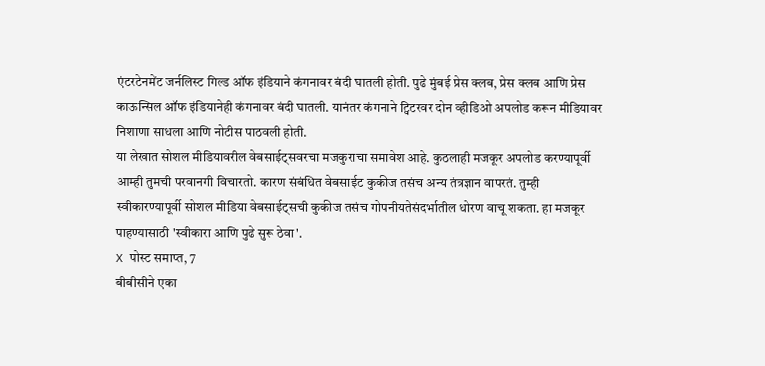एंटरटेनमेंट जर्नलिस्ट गिल्ड ऑफ इंडियाने कंगनावर बंदी घातली होती. पुढे मुंबई प्रेस क्लब, प्रेस क्लब आणि प्रेस काऊन्सिल ऑफ इंडियानेही कंगनावर बंदी घातली. यानंतर कंगनाने ट्विटरवर दोन व्हीडिओ अपलोड करून मीडियावर निशाणा साधला आणि नोटीस पाठवली होती.
या लेखात सोशल मीडियावरील वेबसाईट्सवरचा मजकुराचा समावेश आहे. कुठलाही मजकूर अपलोड करण्यापूर्वी आम्ही तुमची परवानगी विचारतो. कारण संबंधित वेबसाईट कुकीज तसंच अन्य तंत्रज्ञान वापरतं. तुम्ही स्वीकारण्यापूर्वी सोशल मीडिया वेबसाईट्सची कुकीज तसंच गोपनीयतेसंदर्भातील धोरण वाचू शकता. हा मजकूर पाहण्यासाठी 'स्वीकारा आणि पुढे सुरू ठेवा'.
X पोस्ट समाप्त, 7
बीबीसीने एका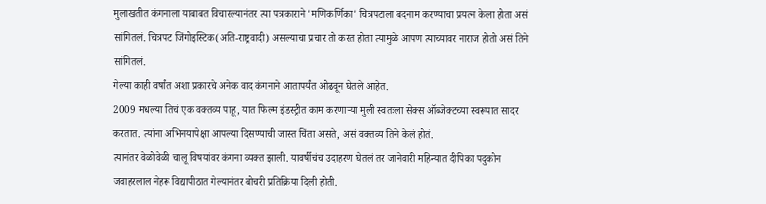मुलाखतीत कंगनाला याबाबत विचारल्यानंतर त्या पत्रकाराने 'मणिकर्णिका' चित्रपटाला बदनाम करण्याचा प्रयत्न केला होता असं सांगितलं. चित्रपट जिंगोइस्टिक(अति-राष्ट्रवादी) असल्याचा प्रचार तो करत होता त्यामुळे आपण त्याच्यावर नाराज होतो असं तिने सांगितलं.
गेल्या काही वर्षांत अशा प्रकारचे अनेक वाद कंगनाने आतापर्यंत ओढवून घेतले आहेत.
2009 मधल्या तिचं एक वक्तव्य पाहू, यात फिल्म इंडस्ट्रीत काम करणाऱ्या मुली स्वतःला सेक्स ऑब्जेक्टच्या स्वरूपात सादर करतात. त्यांना अभिनयापेक्षा आपल्या दिसण्याची जास्त चिंता असते, असं वक्तव्य तिने केलं होतं.
त्यानंतर वेळोवेळी चालू विषयांवर कंगना व्यक्त झाली. यावर्षीचंच उदाहरण घेतलं तर जानेवारी महिन्यात दीपिका पदुकोन जवाहरलाल नेहरू विद्यापीठात गेल्यानंतर बोचरी प्रतिक्रिया दिली होती.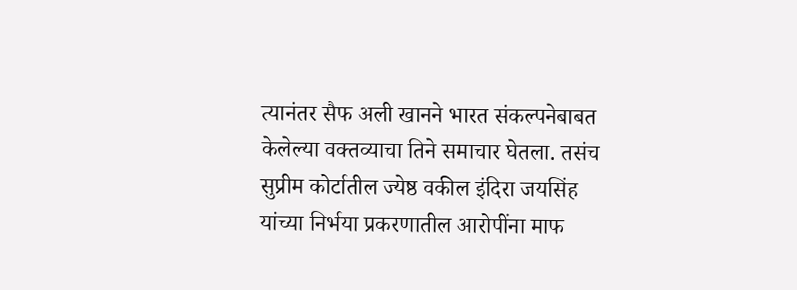त्यानंतर सैफ अली खानने भारत संकल्पनेबाबत केलेल्या वक्तव्याचा तिने समाचार घेतला. तसंच सुप्रीम कोर्टातील ज्येष्ठ वकील इंदिरा जयसिंह यांच्या निर्भया प्रकरणातील आरोपींना माफ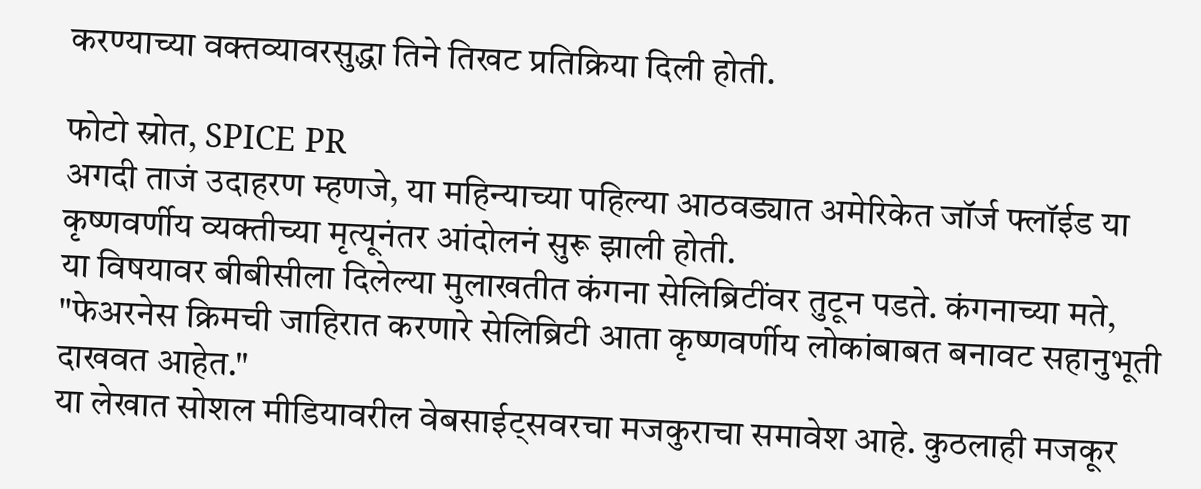करण्याच्या वक्तव्यावरसुद्धा तिने तिखट प्रतिक्रिया दिली होती.

फोटो स्रोत, SPICE PR
अगदी ताजं उदाहरण म्हणजे, या महिन्याच्या पहिल्या आठवड्यात अमेरिकेत जॉर्ज फ्लॉईड या कृष्णवर्णीय व्यक्तीच्या मृत्यूनंतर आंदोलनं सुरू झाली होती.
या विषयावर बीबीसीला दिलेल्या मुलाखतीत कंगना सेलिब्रिटींवर तुटून पडते. कंगनाच्या मते, "फेअरनेस क्रिमची जाहिरात करणारे सेलिब्रिटी आता कृष्णवर्णीय लोकांबाबत बनावट सहानुभूती दाखवत आहेत."
या लेखात सोशल मीडियावरील वेबसाईट्सवरचा मजकुराचा समावेश आहे. कुठलाही मजकूर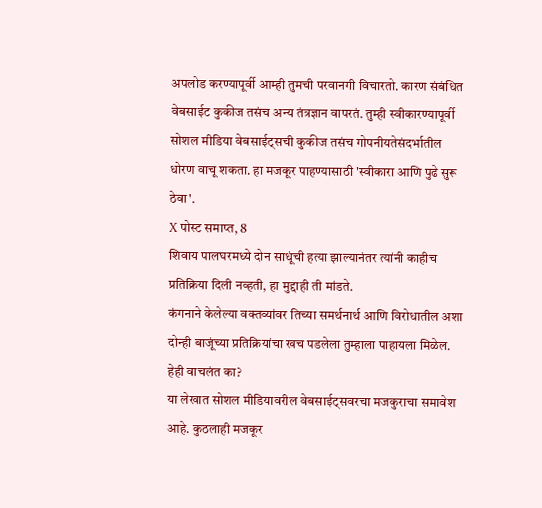अपलोड करण्यापूर्वी आम्ही तुमची परवानगी विचारतो. कारण संबंधित वेबसाईट कुकीज तसंच अन्य तंत्रज्ञान वापरतं. तुम्ही स्वीकारण्यापूर्वी सोशल मीडिया वेबसाईट्सची कुकीज तसंच गोपनीयतेसंदर्भातील धोरण वाचू शकता. हा मजकूर पाहण्यासाठी 'स्वीकारा आणि पुढे सुरू ठेवा'.
X पोस्ट समाप्त, 8
शिवाय पालघरमध्ये दोन साधूंची हत्या झाल्यानंतर त्यांनी काहीच प्रतिक्रिया दिली नव्हती, हा मुद्दाही ती मांडते.
कंगनाने केलेल्या वक्तव्यांवर तिच्या समर्थनार्थ आणि विरोधातील अशा दोन्ही बाजूंच्या प्रतिक्रियांचा खच पडलेला तुम्हाला पाहायला मिळेल.
हेही वाचलंत का?
या लेखात सोशल मीडियावरील वेबसाईट्सवरचा मजकुराचा समावेश आहे. कुठलाही मजकूर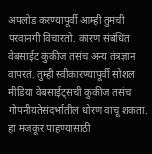अपलोड करण्यापूर्वी आम्ही तुमची परवानगी विचारतो. कारण संबंधित वेबसाईट कुकीज तसंच अन्य तंत्रज्ञान वापरतं. तुम्ही स्वीकारण्यापूर्वी सोशल मीडिया वेबसाईट्सची कुकीज तसंच गोपनीयतेसंदर्भातील धोरण वाचू शकता. हा मजकूर पाहण्यासाठी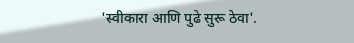'स्वीकारा आणि पुढे सुरू ठेवा'.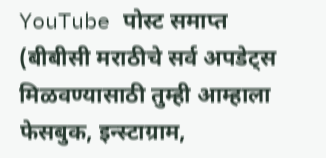YouTube पोस्ट समाप्त
(बीबीसी मराठीचे सर्व अपडेट्स मिळवण्यासाठी तुम्ही आम्हाला फेसबुक, इन्स्टाग्राम,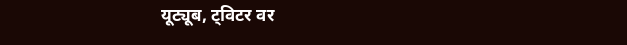यूट्यूब, ट्विटर वर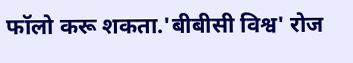फॉलो करू शकता.'बीबीसी विश्व' रोज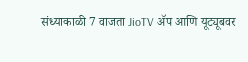संध्याकाळी 7 वाजता JioTV ॲप आणि यूट्यूबवर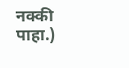नक्की पाहा.)